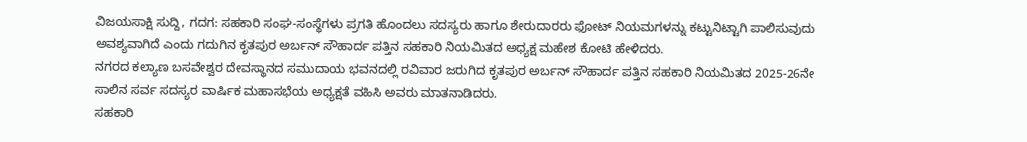ವಿಜಯಸಾಕ್ಷಿ ಸುದ್ದಿ, ಗದಗ: ಸಹಕಾರಿ ಸಂಘ-ಸಂಸ್ಥೆಗಳು ಪ್ರಗತಿ ಹೊಂದಲು ಸದಸ್ಯರು ಹಾಗೂ ಶೇರುದಾರರು ಫೋಟ್ ನಿಯಮಗಳನ್ನು ಕಟ್ಟುನಿಟ್ಟಾಗಿ ಪಾಲಿಸುವುದು ಅವಶ್ಯವಾಗಿದೆ ಎಂದು ಗದುಗಿನ ಕೃತಪುರ ಅರ್ಬನ್ ಸೌಹಾರ್ದ ಪತ್ತಿನ ಸಹಕಾರಿ ನಿಯಮಿತದ ಅಧ್ಯಕ್ಷ ಮಹೇಶ ಕೋಟಿ ಹೇಳಿದರು.
ನಗರದ ಕಲ್ಯಾಣ ಬಸವೇಶ್ವರ ದೇವಸ್ಥಾನದ ಸಮುದಾಯ ಭವನದಲ್ಲಿ ರವಿವಾರ ಜರುಗಿದ ಕೃತಪುರ ಅರ್ಬನ್ ಸೌಹಾರ್ದ ಪತ್ತಿನ ಸಹಕಾರಿ ನಿಯಮಿತದ 2025-26ನೇ ಸಾಲಿನ ಸರ್ವ ಸದಸ್ಯರ ವಾರ್ಷಿಕ ಮಹಾಸಭೆಯ ಅಧ್ಯಕ್ಷತೆ ವಹಿಸಿ ಅವರು ಮಾತನಾಡಿದರು.
ಸಹಕಾರಿ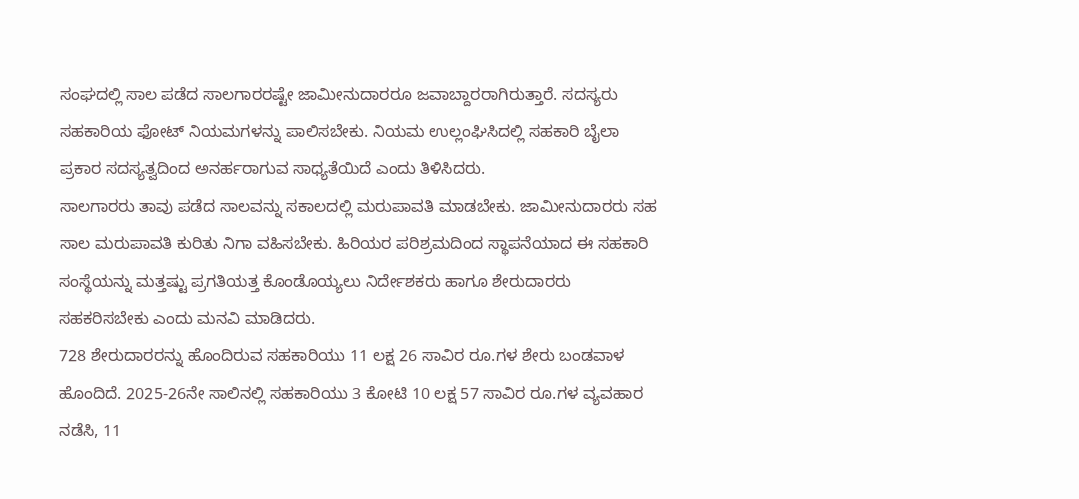ಸಂಘದಲ್ಲಿ ಸಾಲ ಪಡೆದ ಸಾಲಗಾರರಷ್ಟೇ ಜಾಮೀನುದಾರರೂ ಜವಾಬ್ದಾರರಾಗಿರುತ್ತಾರೆ. ಸದಸ್ಯರು ಸಹಕಾರಿಯ ಫೋಟ್ ನಿಯಮಗಳನ್ನು ಪಾಲಿಸಬೇಕು. ನಿಯಮ ಉಲ್ಲಂಘಿಸಿದಲ್ಲಿ ಸಹಕಾರಿ ಬೈಲಾ ಪ್ರಕಾರ ಸದಸ್ಯತ್ವದಿಂದ ಅನರ್ಹರಾಗುವ ಸಾಧ್ಯತೆಯಿದೆ ಎಂದು ತಿಳಿಸಿದರು.
ಸಾಲಗಾರರು ತಾವು ಪಡೆದ ಸಾಲವನ್ನು ಸಕಾಲದಲ್ಲಿ ಮರುಪಾವತಿ ಮಾಡಬೇಕು. ಜಾಮೀನುದಾರರು ಸಹ ಸಾಲ ಮರುಪಾವತಿ ಕುರಿತು ನಿಗಾ ವಹಿಸಬೇಕು. ಹಿರಿಯರ ಪರಿಶ್ರಮದಿಂದ ಸ್ಥಾಪನೆಯಾದ ಈ ಸಹಕಾರಿ ಸಂಸ್ಥೆಯನ್ನು ಮತ್ತಷ್ಟು ಪ್ರಗತಿಯತ್ತ ಕೊಂಡೊಯ್ಯಲು ನಿರ್ದೇಶಕರು ಹಾಗೂ ಶೇರುದಾರರು ಸಹಕರಿಸಬೇಕು ಎಂದು ಮನವಿ ಮಾಡಿದರು.
728 ಶೇರುದಾರರನ್ನು ಹೊಂದಿರುವ ಸಹಕಾರಿಯು 11 ಲಕ್ಷ 26 ಸಾವಿರ ರೂ.ಗಳ ಶೇರು ಬಂಡವಾಳ ಹೊಂದಿದೆ. 2025-26ನೇ ಸಾಲಿನಲ್ಲಿ ಸಹಕಾರಿಯು 3 ಕೋಟಿ 10 ಲಕ್ಷ 57 ಸಾವಿರ ರೂ.ಗಳ ವ್ಯವಹಾರ ನಡೆಸಿ, 11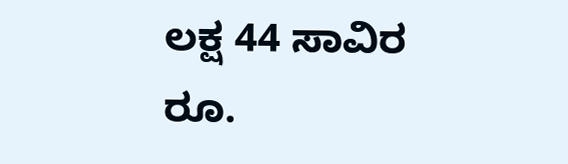ಲಕ್ಷ 44 ಸಾವಿರ ರೂ.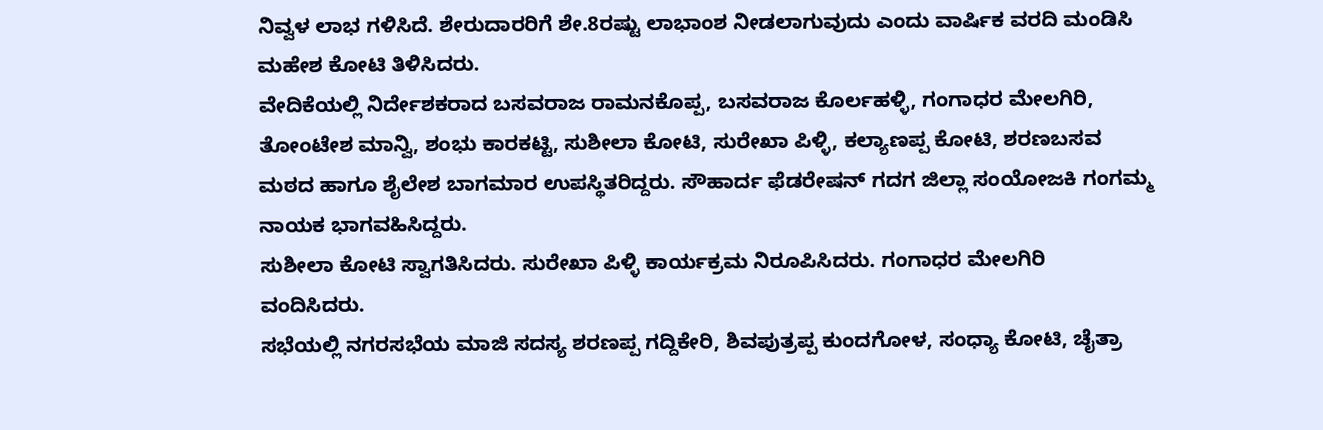ನಿವ್ವಳ ಲಾಭ ಗಳಿಸಿದೆ. ಶೇರುದಾರರಿಗೆ ಶೇ.8ರಷ್ಟು ಲಾಭಾಂಶ ನೀಡಲಾಗುವುದು ಎಂದು ವಾರ್ಷಿಕ ವರದಿ ಮಂಡಿಸಿ ಮಹೇಶ ಕೋಟಿ ತಿಳಿಸಿದರು.
ವೇದಿಕೆಯಲ್ಲಿ ನಿರ್ದೇಶಕರಾದ ಬಸವರಾಜ ರಾಮನಕೊಪ್ಪ, ಬಸವರಾಜ ಕೊರ್ಲಹಳ್ಳಿ, ಗಂಗಾಧರ ಮೇಲಗಿರಿ, ತೋಂಟೇಶ ಮಾನ್ವಿ, ಶಂಭು ಕಾರಕಟ್ಟಿ, ಸುಶೀಲಾ ಕೋಟಿ, ಸುರೇಖಾ ಪಿಳ್ಳಿ, ಕಲ್ಯಾಣಪ್ಪ ಕೋಟಿ, ಶರಣಬಸವ ಮಠದ ಹಾಗೂ ಶೈಲೇಶ ಬಾಗಮಾರ ಉಪಸ್ಥಿತರಿದ್ದರು. ಸೌಹಾರ್ದ ಫೆಡರೇಷನ್ ಗದಗ ಜಿಲ್ಲಾ ಸಂಯೋಜಕಿ ಗಂಗಮ್ಮ ನಾಯಕ ಭಾಗವಹಿಸಿದ್ದರು.
ಸುಶೀಲಾ ಕೋಟಿ ಸ್ವಾಗತಿಸಿದರು. ಸುರೇಖಾ ಪಿಳ್ಳಿ ಕಾರ್ಯಕ್ರಮ ನಿರೂಪಿಸಿದರು. ಗಂಗಾಧರ ಮೇಲಗಿರಿ ವಂದಿಸಿದರು.
ಸಭೆಯಲ್ಲಿ ನಗರಸಭೆಯ ಮಾಜಿ ಸದಸ್ಯ ಶರಣಪ್ಪ ಗದ್ದಿಕೇರಿ, ಶಿವಪುತ್ರಪ್ಪ ಕುಂದಗೋಳ, ಸಂಧ್ಯಾ ಕೋಟಿ, ಚೈತ್ರಾ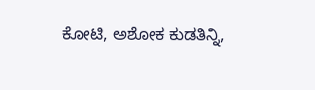ಕೋಟಿ, ಅಶೋಕ ಕುಡತಿನ್ನಿ,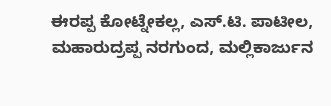ಈರಪ್ಪ ಕೋಟ್ನೇಕಲ್ಲ, ಎಸ್.ಟಿ. ಪಾಟೀಲ, ಮಹಾರುದ್ರಪ್ಪ ನರಗುಂದ, ಮಲ್ಲಿಕಾರ್ಜುನ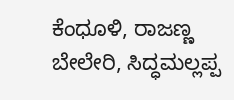ಕೆಂಧೂಳಿ, ರಾಜಣ್ಣ ಬೇಲೇರಿ, ಸಿದ್ಧಮಲ್ಲಪ್ಪ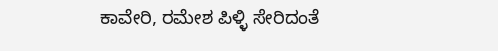ಕಾವೇರಿ, ರಮೇಶ ಪಿಳ್ಳಿ ಸೇರಿದಂತೆ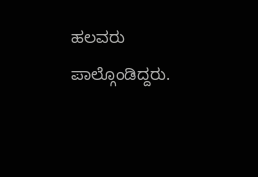ಹಲವರು ಪಾಲ್ಗೊಂಡಿದ್ದರು.